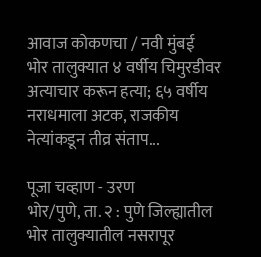आवाज कोकणचा / नवी मुंबई
भोर तालुक्यात ४ वर्षीय चिमुरडीवर अत्याचार करून हत्या; ६५ वर्षीय नराधमाला अटक, राजकीय नेत्यांकडून तीव्र संताप...

पूजा चव्हाण - उरण
भोर/पुणे, ता. २ : पुणे जिल्ह्यातील भोर तालुक्यातील नसरापूर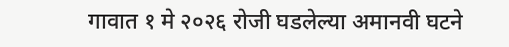गावात १ मे २०२६ रोजी घडलेल्या अमानवी घटने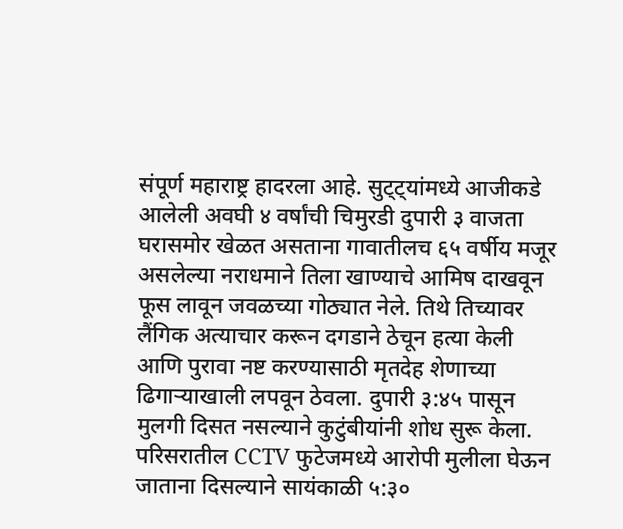संपूर्ण महाराष्ट्र हादरला आहे. सुट्ट्यांमध्ये आजीकडे आलेली अवघी ४ वर्षांची चिमुरडी दुपारी ३ वाजता घरासमोर खेळत असताना गावातीलच ६५ वर्षीय मजूर असलेल्या नराधमाने तिला खाण्याचे आमिष दाखवून फूस लावून जवळच्या गोठ्यात नेले. तिथे तिच्यावर लैंगिक अत्याचार करून दगडाने ठेचून हत्या केली आणि पुरावा नष्ट करण्यासाठी मृतदेह शेणाच्या ढिगाऱ्याखाली लपवून ठेवला. दुपारी ३:४५ पासून मुलगी दिसत नसल्याने कुटुंबीयांनी शोध सुरू केला. परिसरातील CCTV फुटेजमध्ये आरोपी मुलीला घेऊन जाताना दिसल्याने सायंकाळी ५:३०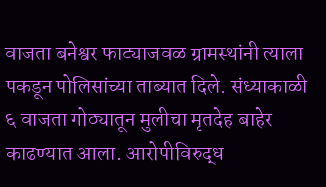वाजता बनेश्वर फाट्याजवळ ग्रामस्थांनी त्याला पकडून पोलिसांच्या ताब्यात दिले. संध्याकाळी ६ वाजता गोठ्यातून मुलीचा मृतदेह बाहेर काढण्यात आला. आरोपीविरुद्ध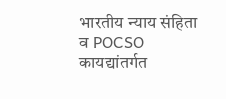भारतीय न्याय संहिता व POCSO कायद्यांतर्गत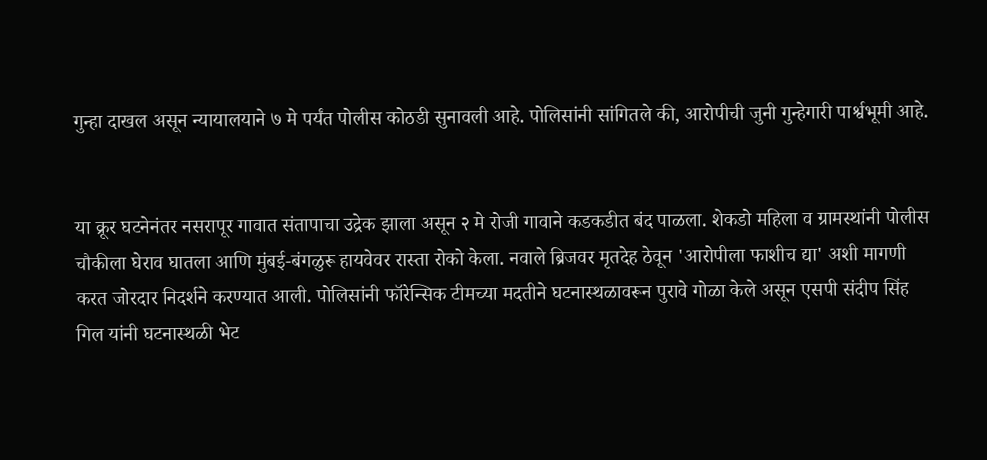गुन्हा दाखल असून न्यायालयाने ७ मे पर्यंत पोलीस कोठडी सुनावली आहे. पोलिसांनी सांगितले की, आरोपीची जुनी गुन्हेगारी पार्श्वभूमी आहे.


या क्रूर घटनेनंतर नसरापूर गावात संतापाचा उद्रेक झाला असून २ मे रोजी गावाने कडकडीत बंद पाळला. शेकडो महिला व ग्रामस्थांनी पोलीस चौकीला घेराव घातला आणि मुंबई-बंगळुरू हायवेवर रास्ता रोको केला. नवाले ब्रिजवर मृतदेह ठेवून 'आरोपीला फाशीच द्या' अशी मागणी करत जोरदार निदर्शने करण्यात आली. पोलिसांनी फॉरेन्सिक टीमच्या मदतीने घटनास्थळावरून पुरावे गोळा केले असून एसपी संदीप सिंह गिल यांनी घटनास्थळी भेट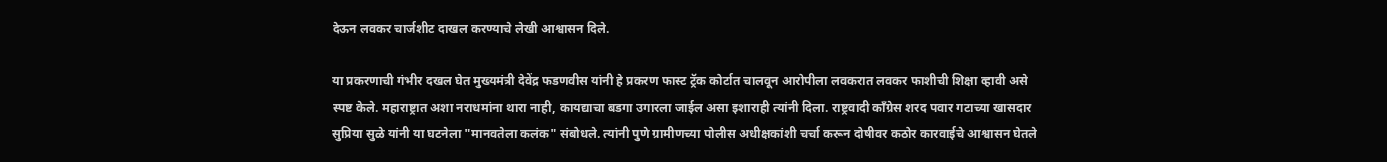देऊन लवकर चार्जशीट दाखल करण्याचे लेखी आश्वासन दिले.

या प्रकरणाची गंभीर दखल घेत मुख्यमंत्री देवेंद्र फडणवीस यांनी हे प्रकरण फास्ट ट्रॅक कोर्टात चालवून आरोपीला लवकरात लवकर फाशीची शिक्षा व्हावी असे स्पष्ट केले. महाराष्ट्रात अशा नराधमांना थारा नाही, कायद्याचा बडगा उगारला जाईल असा इशाराही त्यांनी दिला. राष्ट्रवादी काँग्रेस शरद पवार गटाच्या खासदार सुप्रिया सुळे यांनी या घटनेला "मानवतेला कलंक" संबोधले. त्यांनी पुणे ग्रामीणच्या पोलीस अधीक्षकांशी चर्चा करून दोषीवर कठोर कारवाईचे आश्वासन घेतले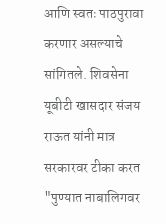आणि स्वतः पाठपुरावा करणार असल्याचे सांगितले. शिवसेना यूबीटी खासदार संजय राऊत यांनी मात्र सरकारवर टीका करत "पुण्यात नाबालिगवर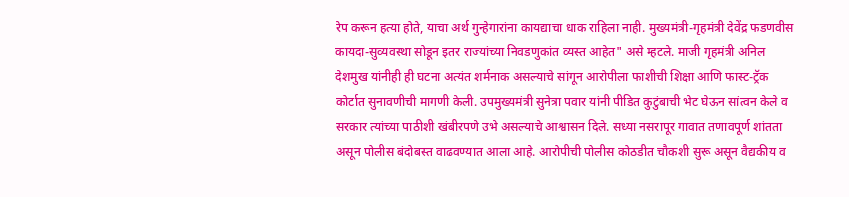रेप करून हत्या होते, याचा अर्थ गुन्हेगारांना कायद्याचा धाक राहिला नाही. मुख्यमंत्री-गृहमंत्री देवेंद्र फडणवीस कायदा-सुव्यवस्था सोडून इतर राज्यांच्या निवडणुकांत व्यस्त आहेत" असे म्हटले. माजी गृहमंत्री अनिल देशमुख यांनीही ही घटना अत्यंत शर्मनाक असल्याचे सांगून आरोपीला फाशीची शिक्षा आणि फास्ट-ट्रॅक कोर्टात सुनावणीची मागणी केली. उपमुख्यमंत्री सुनेत्रा पवार यांनी पीडित कुटुंबाची भेट घेऊन सांत्वन केले व सरकार त्यांच्या पाठीशी खंबीरपणे उभे असल्याचे आश्वासन दिले. सध्या नसरापूर गावात तणावपूर्ण शांतता असून पोलीस बंदोबस्त वाढवण्यात आला आहे. आरोपीची पोलीस कोठडीत चौकशी सुरू असून वैद्यकीय व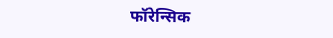फॉरेन्सिक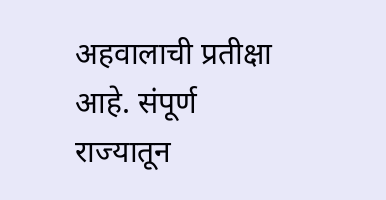अहवालाची प्रतीक्षा आहे. संपूर्ण राज्यातून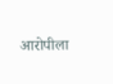आरोपीला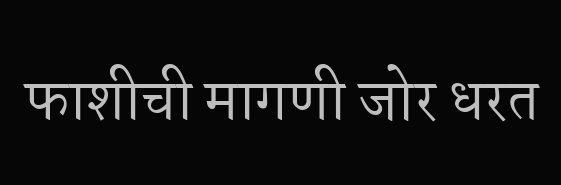फाशीची मागणी जोर धरत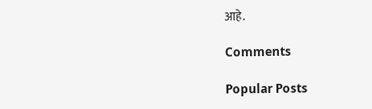आहे.

Comments

Popular Posts